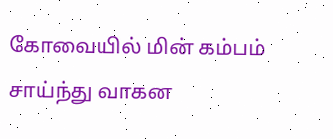கோவையில் மின் கம்பம் சாய்ந்து வாகன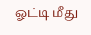ஓட்டி மீது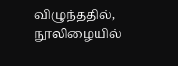விழுந்ததில், நூலிழையில்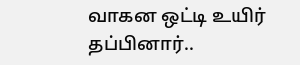வாகன ஒட்டி உயிர் தப்பினார்..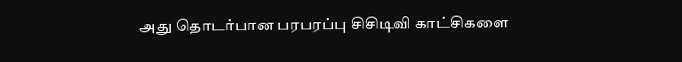அது தொடர்பான பரபரப்பு சிசிடிவி காட்சிகளை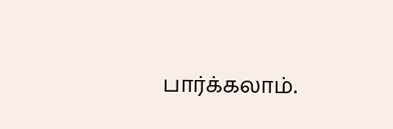பார்க்கலாம்.